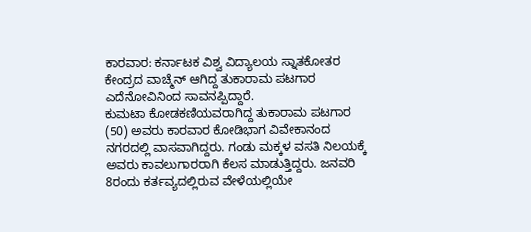ಕಾರವಾರ: ಕರ್ನಾಟಕ ವಿಶ್ವ ವಿದ್ಯಾಲಯ ಸ್ನಾತಕೋತರ ಕೇಂದ್ರದ ವಾಚ್ಮೆನ್ ಆಗಿದ್ದ ತುಕಾರಾಮ ಪಟಗಾರ ಎದೆನೋವಿನಿಂದ ಸಾವನಪ್ಪಿದ್ದಾರೆ.
ಕುಮಟಾ ಕೋಡಕಣಿಯವರಾಗಿದ್ದ ತುಕಾರಾಮ ಪಟಗಾರ (50) ಅವರು ಕಾರವಾರ ಕೋಡಿಭಾಗ ವಿವೇಕಾನಂದ ನಗರದಲ್ಲಿ ವಾಸವಾಗಿದ್ದರು. ಗಂಡು ಮಕ್ಕಳ ವಸತಿ ನಿಲಯಕ್ಕೆ ಅವರು ಕಾವಲುಗಾರರಾಗಿ ಕೆಲಸ ಮಾಡುತ್ತಿದ್ದರು. ಜನವರಿ 8ರಂದು ಕರ್ತವ್ಯದಲ್ಲಿರುವ ವೇಳೆಯಲ್ಲಿಯೇ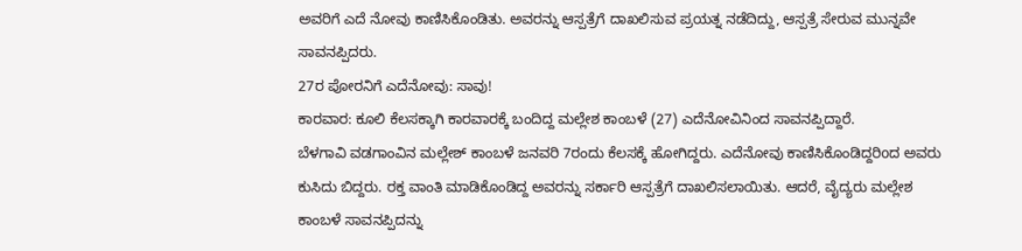ಅವರಿಗೆ ಎದೆ ನೋವು ಕಾಣಿಸಿಕೊಂಡಿತು. ಅವರನ್ನು ಆಸ್ಪತ್ರೆಗೆ ದಾಖಲಿಸುವ ಪ್ರಯತ್ನ ನಡೆದಿದ್ದು, ಆಸ್ಪತ್ರೆ ಸೇರುವ ಮುನ್ನವೇ ಸಾವನಪ್ಪಿದರು.
27ರ ಪೋರನಿಗೆ ಎದೆನೋವು: ಸಾವು!
ಕಾರವಾರ: ಕೂಲಿ ಕೆಲಸಕ್ಕಾಗಿ ಕಾರವಾರಕ್ಕೆ ಬಂದಿದ್ದ ಮಲ್ಲೇಶ ಕಾಂಬಳೆ (27) ಎದೆನೋವಿನಿಂದ ಸಾವನಪ್ಪಿದ್ದಾರೆ.
ಬೆಳಗಾವಿ ವಡಗಾಂವಿನ ಮಲ್ಲೇಶ್ ಕಾಂಬಳೆ ಜನವರಿ 7ರಂದು ಕೆಲಸಕ್ಕೆ ಹೋಗಿದ್ದರು. ಎದೆನೋವು ಕಾಣಿಸಿಕೊಂಡಿದ್ದರಿoದ ಅವರು ಕುಸಿದು ಬಿದ್ದರು. ರಕ್ತ ವಾಂತಿ ಮಾಡಿಕೊಂಡಿದ್ದ ಅವರನ್ನು ಸರ್ಕಾರಿ ಆಸ್ಪತ್ರೆಗೆ ದಾಖಲಿಸಲಾಯಿತು. ಆದರೆ, ವೈದ್ಯರು ಮಲ್ಲೇಶ ಕಾಂಬಳೆ ಸಾವನಪ್ಪಿದನ್ನು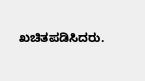ಖಚಿತಪಡಿಸಿದರು.